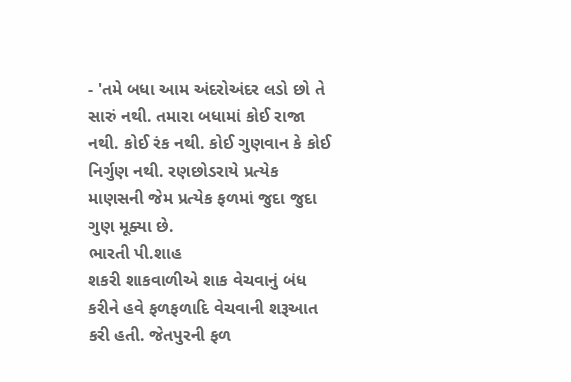- 'તમે બધા આમ અંદરોઅંદર લડો છો તે સારું નથી. તમારા બધામાં કોઈ રાજા નથી. કોઈ રંક નથી. કોઈ ગુણવાન કે કોઈ નિર્ગુણ નથી. રણછોડરાયે પ્રત્યેક માણસની જેમ પ્રત્યેક ફળમાં જુદા જુદા ગુણ મૂક્યા છે.
ભારતી પી.શાહ
શકરી શાકવાળીએ શાક વેચવાનું બંધ કરીને હવે ફળફળાદિ વેચવાની શરૂઆત કરી હતી. જેતપુરની ફળ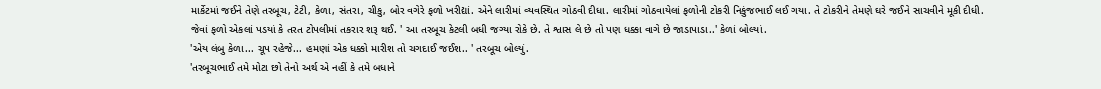માર્કેટમાં જઈને તેણે તરબૂચ, ટેટી, કેળા, સંતરા, ચીકુ, બોર વગેરે ફળો ખરીદ્યાં. એને લારીમાં વ્યવસ્થિત ગોઠવી દીધા. લારીમાં ગોઠવાયેલાં ફળોની ટોકરી નિકુંજભાઈ લઈ ગયા. તે ટોકરીને તેમણે ઘરે જઈને સાચવીને મૂકી દીધી.
જેવાં ફળો એકલાં પડયાં કે તરત ટોપલીમાં તકરાર શરૂ થઈ. ' આ તરબૂચ કેટલી બધી જગ્યા રોકે છે. તે શ્વાસ લે છે તો પણ ધક્કા વાગે છે જાડાપાડા..' કેળાં બોલ્યાં.
'એય લંબુ કેળા... ચૂપ રહેજે... હમણાં એક ધક્કો મારીશ તો ચગદાઈ જઈશ.. ' તરબૂચ બોલ્યું.
'તરબૂચભાઈ તમે મોટા છો તેનો અર્થ એ નહીં કે તમે બધાને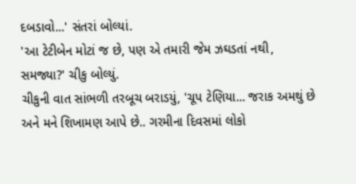દબડાવો...' સંતરાં બોલ્યાં.
'આ ટેટીબેન મોટાં જ છે, પણ એ તમારી જેમ ઝઘડતાં નથી, સમજ્યા?' ચીકુ બોલ્યું.
ચીકુની વાત સાંભળી તરબૂચ બરાડયું, 'ચૂપ ટેણિયા... જરાક અમથું છે અને મને શિખામણ આપે છે.. ગરમીના દિવસમાં લોકો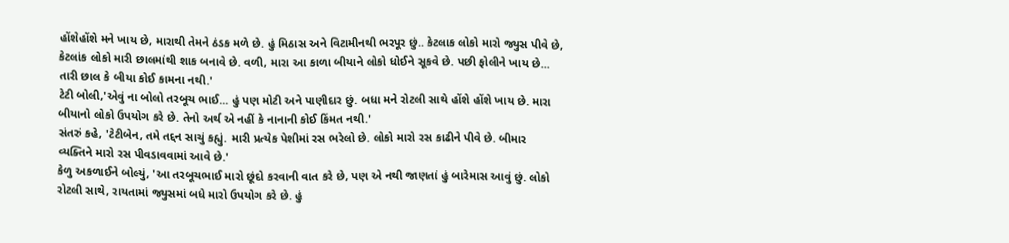હોંશેહોંશે મને ખાય છે, મારાથી તેમને ઠંડક મળે છે. હું મિઠાસ અને વિટામીનથી ભરપૂર છું.. કેટલાક લોકો મારો જ્યુસ પીવે છે, કેટલાંક લોકો મારી છાલમાંથી શાક બનાવે છે. વળી, મારા આ કાળા બીયાને લોકો ધોઈને સૂકવે છે. પછી ફોલીને ખાય છે... તારી છાલ કે બીયા કોઈ કામના નથી.'
ટેટી બોલી,'એવું ના બોલો તરબૂચ ભાઈ... હું પણ મોટી અને પાણીદાર છું. બધા મને રોટલી સાથે હોંશે હોંશે ખાય છે. મારા બીયાનો લોકો ઉપયોગ કરે છે. તેનો અર્થ એ નહીં કે નાનાની કોઈ કિંમત નથી.'
સંતરું કહે, 'ટેટીબેન, તમે તદ્દન સાચું કહ્યું. મારી પ્રત્યેક પેશીમાં રસ ભરેલો છે. લોકો મારો રસ કાઢીને પીવે છે. બીમાર વ્યક્તિને મારો રસ પીવડાવવામાં આવે છે.'
કેળુ અકળાઈને બોલ્યું, 'આ તરબૂચભાઈ મારો છૂંદો કરવાની વાત કરે છે, પણ એ નથી જાણતાં હું બારેમાસ આવું છું. લોકો રોટલી સાથે, રાયતામાં જ્યુસમાં બધે મારો ઉપયોગ કરે છે. હું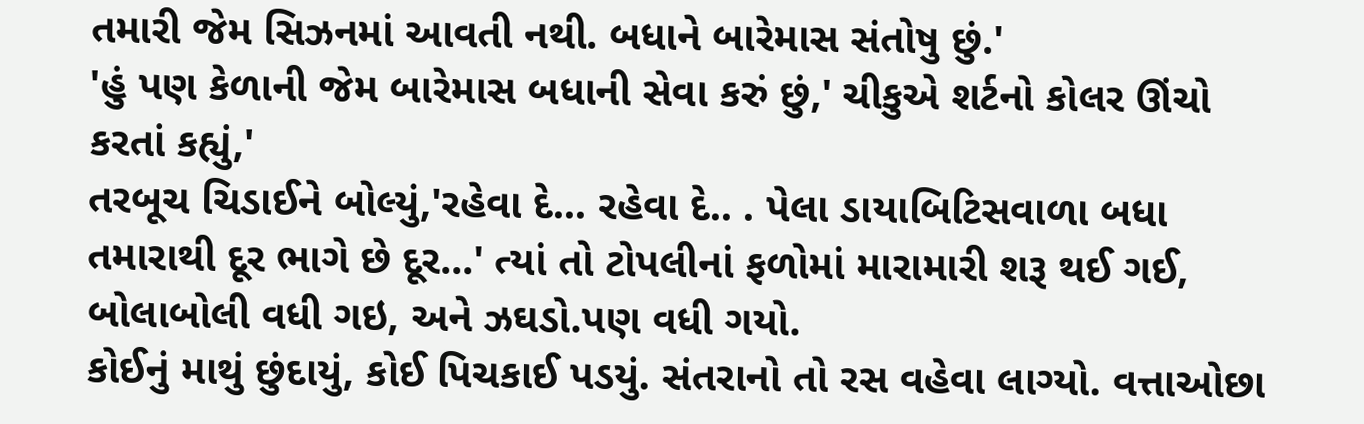તમારી જેમ સિઝનમાં આવતી નથી. બધાને બારેમાસ સંતોષુ છું.'
'હું પણ કેળાની જેમ બારેમાસ બધાની સેવા કરું છું,' ચીકુએ શર્ટનો કોલર ઊંચો કરતાં કહ્યું,'
તરબૂચ ચિડાઈને બોલ્યું,'રહેવા દે... રહેવા દે.. . પેલા ડાયાબિટિસવાળા બધા તમારાથી દૂર ભાગે છે દૂર...' ત્યાં તો ટોપલીનાં ફળોમાં મારામારી શરૂ થઈ ગઈ, બોલાબોલી વધી ગઇ, અને ઝઘડો.પણ વધી ગયો.
કોઈનું માથું છુંદાયું, કોઈ પિચકાઈ પડયું. સંતરાનો તો રસ વહેવા લાગ્યો. વત્તાઓછા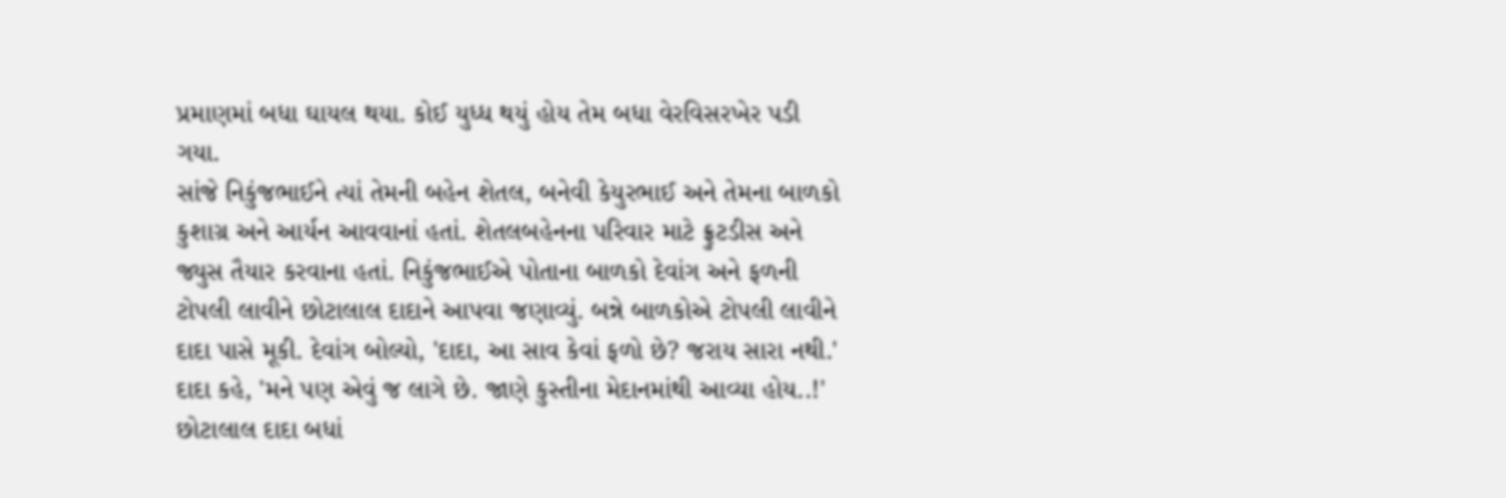પ્રમાણમાં બધા ઘાયલ થયા. કોઈ યુધ્ધ થયું હોય તેમ બધા વેરવિસરખેર પડી ગયા.
સાંજે નિકુંજભાઈને ત્યાં તેમની બહેન શેતલ, બનેવી કેયુરભાઈ અને તેમના બાળકો કુશાગ્ર અને આર્યન આવવાનાં હતાં. શેતલબહેનના પરિવાર માટે ફ્રુટડીસ અને જ્યુસ તૈયાર કરવાના હતાં. નિકુંજભાઈએ પોતાના બાળકો દેવાંગ અને ફળની ટોપલી લાવીને છોટાલાલ દાદાને આપવા જણાવ્યું. બન્ને બાળકોએ ટોપલી લાવીને દાદા પાસે મૂકી. દેવાંગ બોલ્યો, 'દાદા, આ સાવ કેવાં ફળો છે? જરાય સારા નથી.'
દાદા કહે, 'મને પણ એવું જ લાગે છે. જાણે કુસ્તીના મેદાનમાંથી આવ્યા હોય..!'
છોટાલાલ દાદા બધાં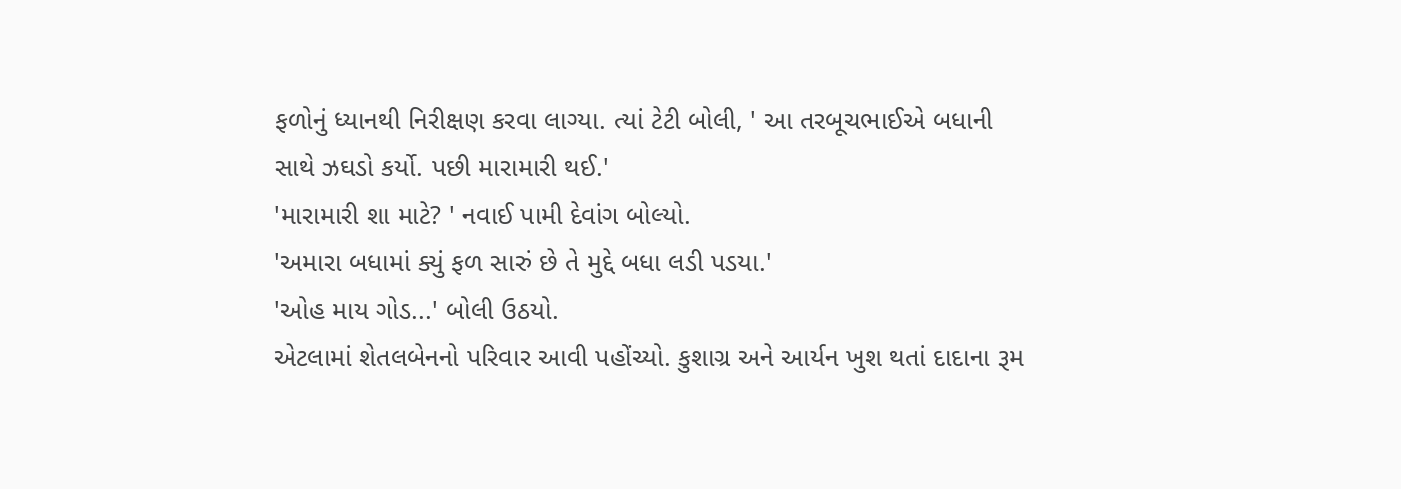ફળોનું ધ્યાનથી નિરીક્ષણ કરવા લાગ્યા. ત્યાં ટેટી બોલી, ' આ તરબૂચભાઈએ બધાની સાથે ઝઘડો કર્યો. પછી મારામારી થઈ.'
'મારામારી શા માટે? ' નવાઈ પામી દેવાંગ બોલ્યો.
'અમારા બધામાં ક્યું ફળ સારું છે તે મુદ્દે બધા લડી પડયા.'
'ઓહ માય ગોડ...' બોલી ઉઠયો.
એટલામાં શેતલબેનનો પરિવાર આવી પહોંચ્યો. કુશાગ્ર અને આર્યન ખુશ થતાં દાદાના રૂમ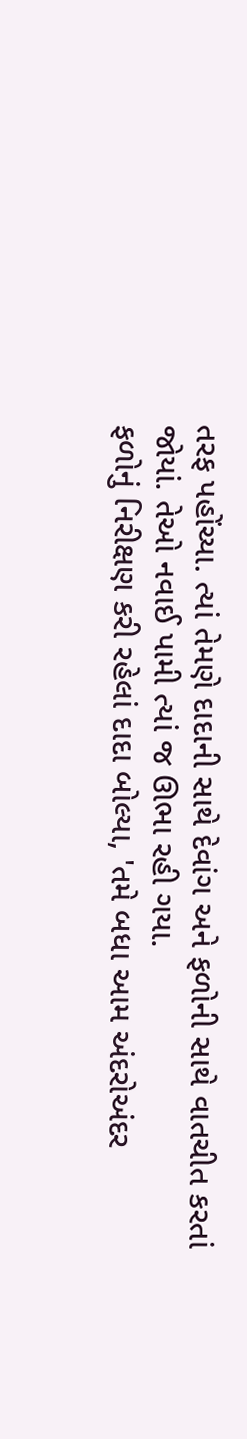તરફ પહોંચ્યા. ત્યાં તેમણે દાદાની સાથે દેવાંગ અને ફળોની સાથે વાતચીત કરતાં જોયાં. તેઓ નવાઈ પામી ત્યાં જ ઊભા રહી ગયા.
ફળોનું નિરીક્ષણ કરી રહેલાં દાદા બોલ્યા, 'તમે બધા આમ અંદરોઅંદર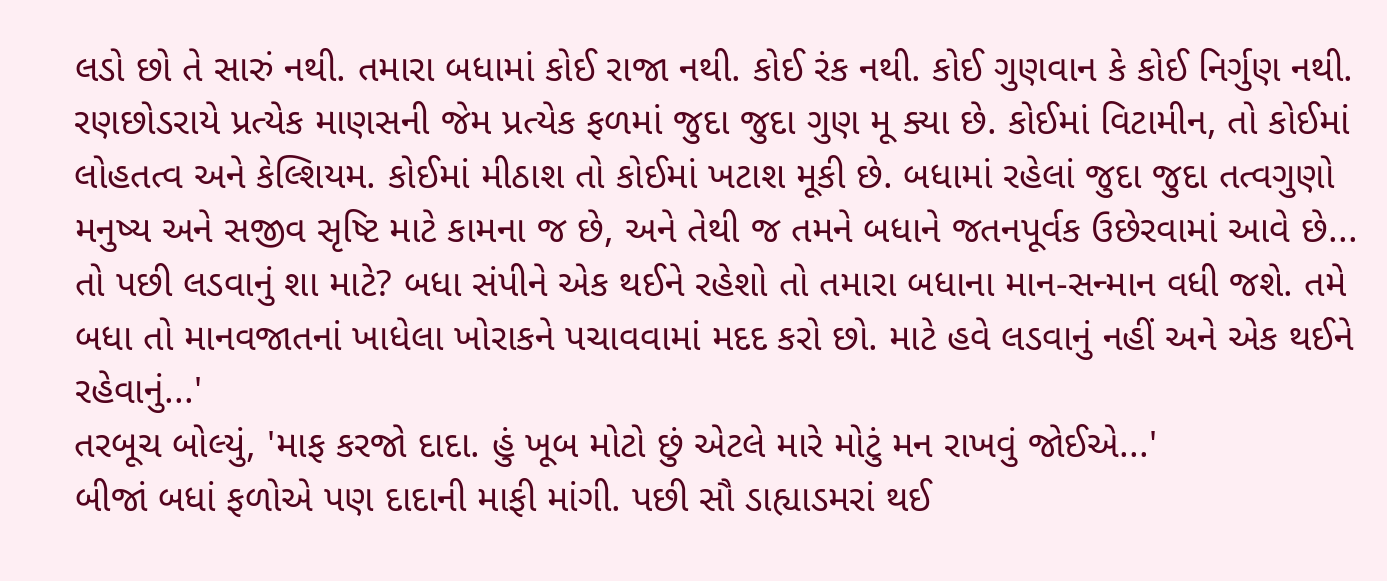લડો છો તે સારું નથી. તમારા બધામાં કોઈ રાજા નથી. કોઈ રંક નથી. કોઈ ગુણવાન કે કોઈ નિર્ગુણ નથી. રણછોડરાયે પ્રત્યેક માણસની જેમ પ્રત્યેક ફળમાં જુદા જુદા ગુણ મૂ ક્યા છે. કોઈમાં વિટામીન, તો કોઈમાં લોહતત્વ અને કેલ્શિયમ. કોઈમાં મીઠાશ તો કોઈમાં ખટાશ મૂકી છે. બધામાં રહેલાં જુદા જુદા તત્વગુણો મનુષ્ય અને સજીવ સૃષ્ટિ માટે કામના જ છે, અને તેથી જ તમને બધાને જતનપૂર્વક ઉછેરવામાં આવે છે... તો પછી લડવાનું શા માટે? બધા સંપીને એક થઈને રહેશો તો તમારા બધાના માન-સન્માન વધી જશે. તમે બધા તો માનવજાતનાં ખાધેલા ખોરાકને પચાવવામાં મદદ કરો છો. માટે હવે લડવાનું નહીં અને એક થઈને રહેવાનું...'
તરબૂચ બોલ્યું, 'માફ કરજો દાદા. હું ખૂબ મોટો છું એટલે મારે મોટું મન રાખવું જોઈએ...'
બીજાં બધાં ફળોએ પણ દાદાની માફી માંગી. પછી સૌ ડાહ્યાડમરાં થઈ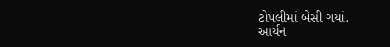ટોપલીમાં બેસી ગયાં.
આર્યન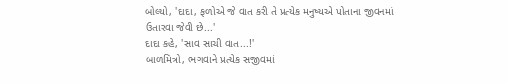બોલ્યો, 'દાદા, ફળોએ જે વાત કરી તે પ્રત્યેક મનુષ્યએ પોતાના જીવનમાં ઉતારવા જેવી છે...'
દાદા કહે, 'સાવ સાચી વાત...!'
બાળમિત્રો, ભગવાને પ્રત્યેક સજીવમાં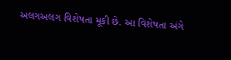અલગઅલગ વિશેષતા મૂકી છે. આ વિશેષતા અંગે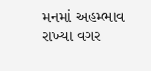મનમાં અહમ્ભાવ રાખ્યા વગર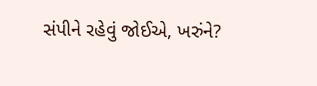સંપીને રહેવું જોઈએ, ખરુંને?